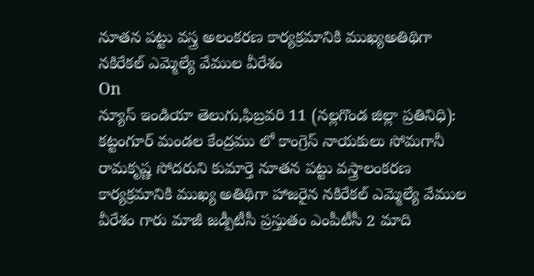నూతన పట్టు వస్త్ర అలంకరణ కార్యక్రమానికి ముఖ్యఅతిథిగా నకిరేకల్ ఎమ్మెల్యే వేముల వీరేశం
On
న్యూస్ ఇండియా తెలుగు,ఫిబ్రవరి 11 (నల్లగొండ జిల్లా ప్రతినిధి): కట్టంగూర్ మండల కేంద్రము లో కాంగ్రెస్ నాయకులు సోమగానీ రామకృష్ణ సోదరుని కుమార్తె నూతన పట్టు వస్త్రాలంకరణ కార్యక్రమానికి ముఖ్య అతిథిగా హాజరైన నకిరేకల్ ఎమ్మెల్యే వేముల వీరేశం గారు మాజీ జడ్పీటీసీ ప్రస్తుతం ఎంపీటీసీ 2 మాది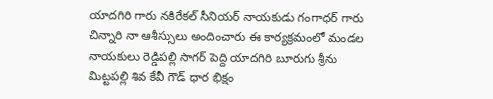యాదగిరి గారు నకిరేకల్ సీనియర్ నాయకుడు గంగాధర్ గారు చిన్నారి నా ఆశీస్సులు అందించారు ఈ కార్యక్రమంలో మండల నాయకులు రెడ్డిపల్లి సాగర్ పెద్ది యాదగిరి బూరుగు శ్రీను మిట్టపల్లి శివ కేవీ గౌడ్ ధార భిక్షం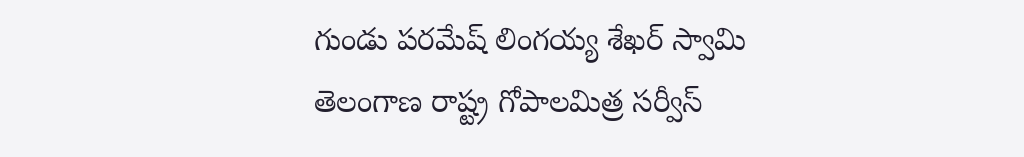గుండు పరమేష్ లింగయ్య శేఖర్ స్వామి తెలంగాణ రాష్ట్ర గోపాలమిత్ర సర్వీస్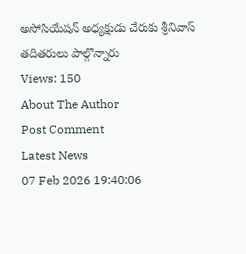అసోసియేషన్ అధ్యక్షుడు చేరుకు శ్రీనివాస్ తదితరులు పాల్గొన్నారు
Views: 150
About The Author
Post Comment
Latest News
07 Feb 2026 19:40:06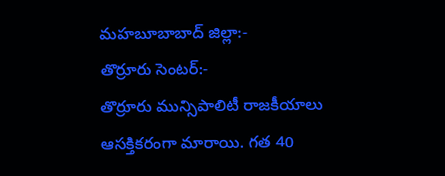మహబూబాబాద్ జిల్లా:-
తొర్రూరు సెంటర్:-
తొర్రూరు మున్సిపాలిటీ రాజకీయాలు ఆసక్తికరంగా మారాయి. గత 40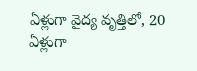ఏళ్లుగా వైద్య వృత్తిలో, 20 ఏళ్లుగా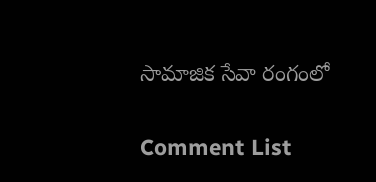సామాజిక సేవా రంగంలో

Comment List